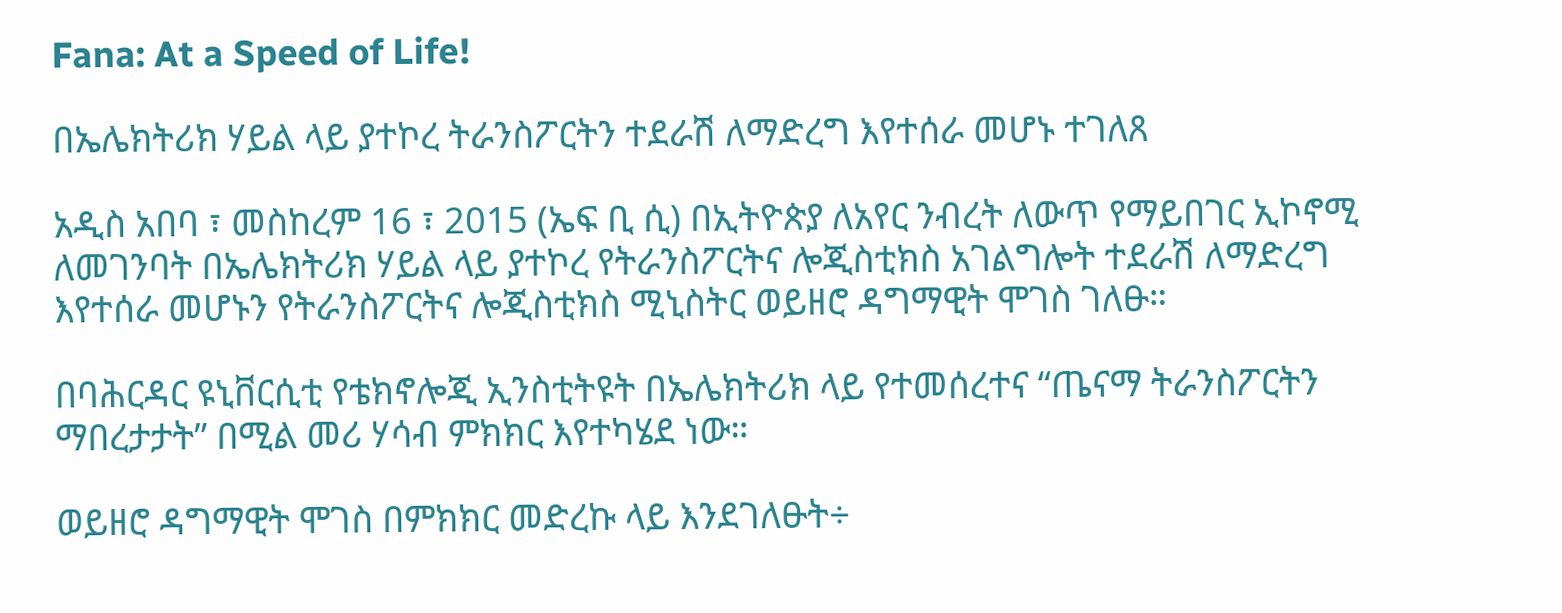Fana: At a Speed of Life!

በኤሌክትሪክ ሃይል ላይ ያተኮረ ትራንስፖርትን ተደራሽ ለማድረግ እየተሰራ መሆኑ ተገለጸ

አዲስ አበባ ፣ መስከረም 16 ፣ 2015 (ኤፍ ቢ ሲ) በኢትዮጵያ ለአየር ንብረት ለውጥ የማይበገር ኢኮኖሚ ለመገንባት በኤሌክትሪክ ሃይል ላይ ያተኮረ የትራንስፖርትና ሎጂስቲክስ አገልግሎት ተደራሽ ለማድረግ እየተሰራ መሆኑን የትራንስፖርትና ሎጂስቲክስ ሚኒስትር ወይዘሮ ዳግማዊት ሞገስ ገለፁ።

በባሕርዳር ዩኒቨርሲቲ የቴክኖሎጂ ኢንስቲትዩት በኤሌክትሪክ ላይ የተመሰረተና “ጤናማ ትራንስፖርትን ማበረታታት” በሚል መሪ ሃሳብ ምክክር እየተካሄደ ነው።

ወይዘሮ ዳግማዊት ሞገስ በምክክር መድረኩ ላይ እንደገለፁት÷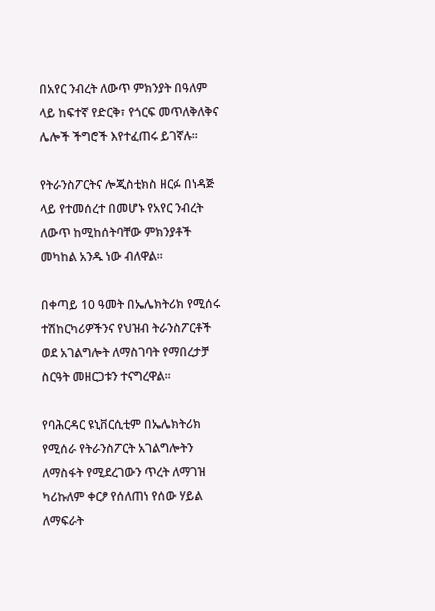በአየር ንብረት ለውጥ ምክንያት በዓለም ላይ ከፍተኛ የድርቅ፣ የጎርፍ መጥለቅለቅና ሌሎች ችግሮች እየተፈጠሩ ይገኛሉ።

የትራንስፖርትና ሎጂስቲክስ ዘርፉ በነዳጅ ላይ የተመሰረተ በመሆኑ የአየር ንብረት ለውጥ ከሚከሰትባቸው ምክንያቶች መካከል አንዱ ነው ብለዋል።

በቀጣይ 10 ዓመት በኤሌክትሪክ የሚሰሩ ተሽከርካሪዎችንና የህዝብ ትራንስፖርቶች ወደ አገልግሎት ለማስገባት የማበረታቻ ስርዓት መዘርጋቱን ተናግረዋል፡፡

የባሕርዳር ዩኒቨርሲቲም በኤሌክትሪክ የሚሰራ የትራንስፖርት አገልግሎትን ለማስፋት የሚደረገውን ጥረት ለማገዝ ካሪኩለም ቀርፆ የሰለጠነ የሰው ሃይል ለማፍራት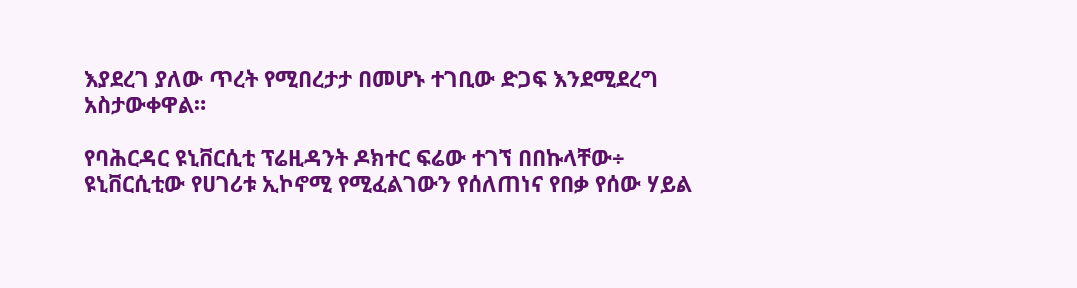እያደረገ ያለው ጥረት የሚበረታታ በመሆኑ ተገቢው ድጋፍ እንደሚደረግ አስታውቀዋል።

የባሕርዳር ዩኒቨርሲቲ ፕሬዚዳንት ዶክተር ፍሬው ተገኘ በበኩላቸው÷ ዩኒቨርሲቲው የሀገሪቱ ኢኮኖሚ የሚፈልገውን የሰለጠነና የበቃ የሰው ሃይል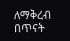ለማቅረብ በጥናት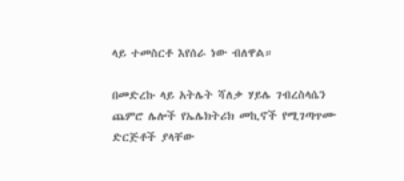ላይ ተመስርቶ እየሰራ ነው ብለዋል።

በመድረኩ ላይ አትሌት ሻለቃ ሃይሌ ገብረስላሴን ጨምሮ ሌሎች የኤሌክትሪክ መኪኖች የሚገጣጥሙ ድርጅቶች ያላቸው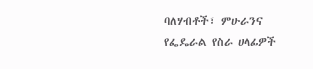ባለሃብቶች፣ ምሁራንና የፌዴራል የስራ ሀላፊዎች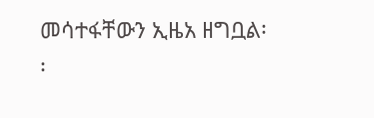መሳተፋቸውን ኢዜአ ዘግቧል፡፡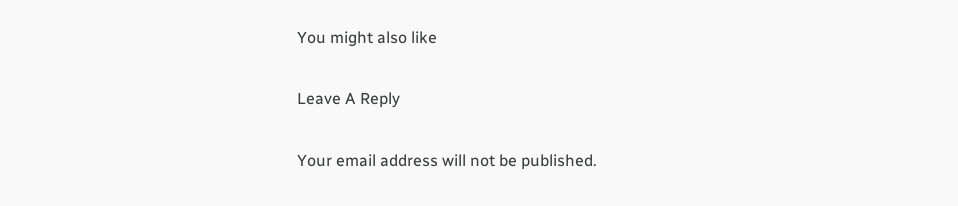You might also like

Leave A Reply

Your email address will not be published.